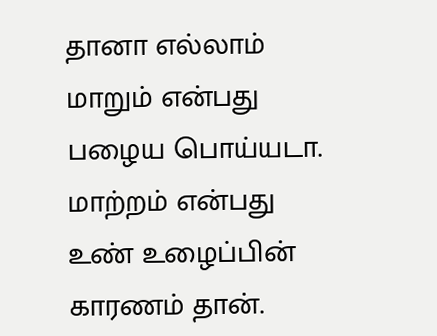தானா எல்லாம் மாறும் என்பது பழைய பொய்யடா.
மாற்றம் என்பது உண் உழைப்பின் காரணம் தான்.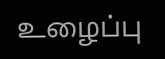உழைப்பு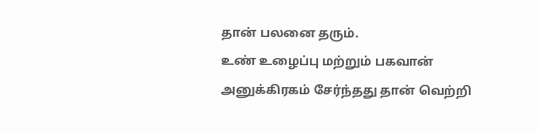தான் பலனை தரும்.
உண் உழைப்பு மற்றும் பகவான் அனுக்கிரகம் சேர்ந்தது தான் வெற்றி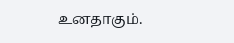உனதாகும்.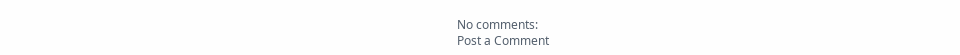No comments:
Post a Comment